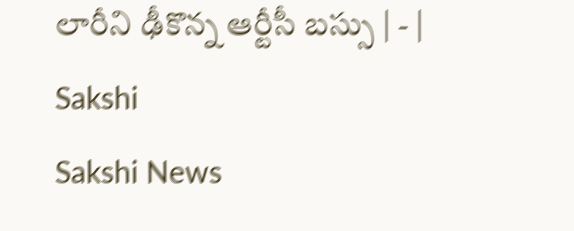లారీని ఢీకొన్న ఆర్టీసీ బస్సు | - | Sakshi
Sakshi News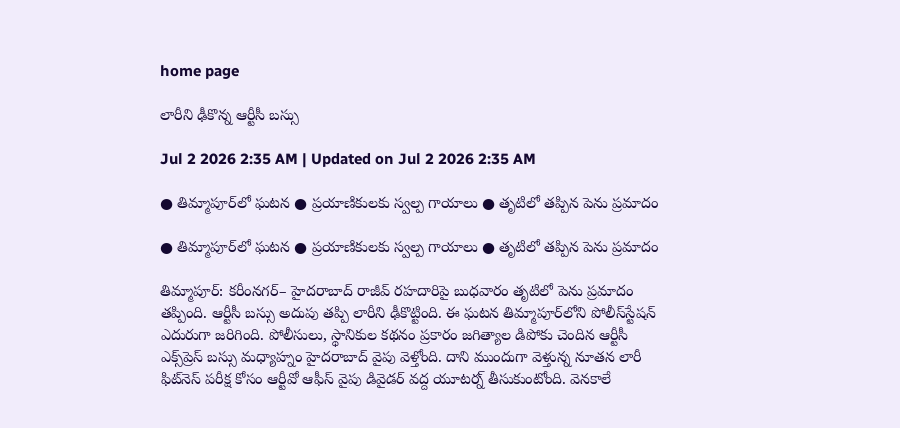home page

లారీని ఢీకొన్న ఆర్టీసీ బస్సు

Jul 2 2026 2:35 AM | Updated on Jul 2 2026 2:35 AM

● తిమ్మాపూర్‌లో ఘటన ● ప్రయాణికులకు స్వల్ప గాయాలు ● తృటిలో తప్పిన పెను ప్రమాదం

● తిమ్మాపూర్‌లో ఘటన ● ప్రయాణికులకు స్వల్ప గాయాలు ● తృటిలో తప్పిన పెను ప్రమాదం

తిమ్మాపూర్‌: కరీంనగర్‌– హైదరాబాద్‌ రాజీవ్‌ రహదారిపై బుధవారం తృటిలో పెను ప్రమాదం తప్పింది. ఆర్టీసీ బస్సు అదుపు తప్పి లారీని ఢీకొట్టింది. ఈ ఘటన తిమ్మాపూర్‌లోని పోలీస్‌స్టేషన్‌ ఎదురుగా జరిగింది. పోలీసులు, స్థానికుల కథనం ప్రకారం జగిత్యాల డిపోకు చెందిన ఆర్టీసీ ఎక్స్‌ప్రెస్‌ బస్సు మధ్యాహ్నం హైదరాబాద్‌ వైపు వెళ్తోంది. దాని ముందుగా వెళ్తున్న నూతన లారీ ఫిట్‌నెస్‌ పరీక్ష కోసం ఆర్టీవో ఆఫీస్‌ వైపు డివైడర్‌ వద్ద యూటర్న్‌ తీసుకుంటోంది. వెనకాలే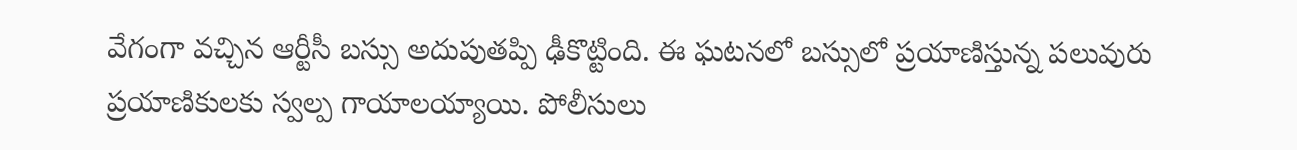వేగంగా వచ్చిన ఆర్టీసీ బస్సు అదుపుతప్పి ఢీకొట్టింది. ఈ ఘటనలో బస్సులో ప్రయాణిస్తున్న పలువురు ప్రయాణికులకు స్వల్ప గాయాలయ్యాయి. పోలీసులు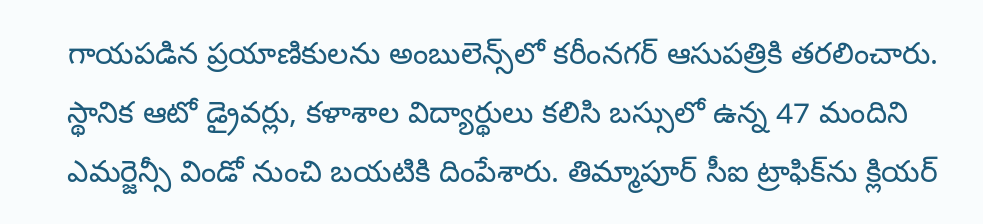గాయపడిన ప్రయాణికులను అంబులెన్స్‌లో కరీంనగర్‌ ఆసుపత్రికి తరలించారు. స్థానిక ఆటో డ్రైవర్లు, కళాశాల విద్యార్థులు కలిసి బస్సులో ఉన్న 47 మందిని ఎమర్జెన్సీ విండో నుంచి బయటికి దింపేశారు. తిమ్మాపూర్‌ సీఐ ట్రాఫిక్‌ను క్లియర్‌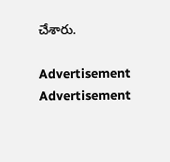చేశారు.

Advertisement
Advertisement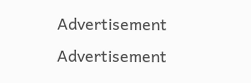Advertisement
Advertisement